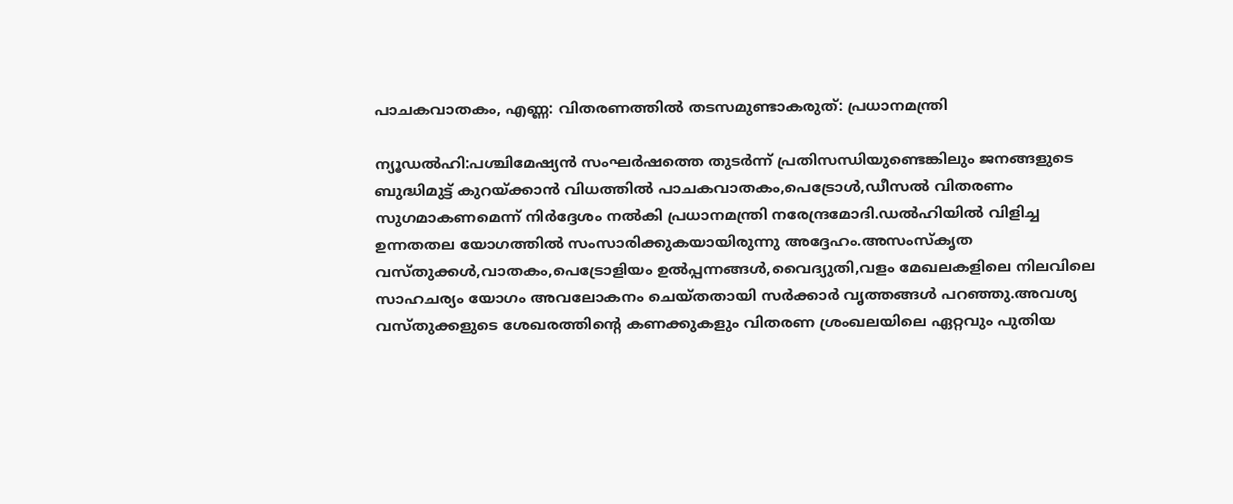പാചകവാതകം, എണ്ണ: വിതരണത്തിൽ തടസമുണ്ടാകരുത്: പ്രധാനമന്ത്രി

ന്യൂഡൽഹി:പശ്ചിമേഷ്യൻ സംഘർഷത്തെ തുടർന്ന് പ്രതിസന്ധിയുണ്ടെങ്കിലും ജനങ്ങളുടെ ബുദ്ധിമുട്ട് കുറയ്ക്കാൻ വിധത്തിൽ പാചകവാതകം,പെട്രോൾ,ഡീസൽ വിതരണം സുഗമാകണമെന്ന് നിർദ്ദേശം നൽകി പ്രധാനമന്ത്രി നരേന്ദ്രമോദി.ഡൽഹിയിൽ വിളിച്ച ഉന്നതതല യോഗത്തിൽ സംസാരിക്കുകയായിരുന്നു അദ്ദേഹം.അസംസ്കൃത വസ്തുക്കൾ,വാതകം,പെട്രോളിയം ഉൽപ്പന്നങ്ങൾ,വൈദ്യുതി,വളം മേഖലകളിലെ നിലവിലെ സാഹചര്യം യോഗം അവലോകനം ചെയ്തതായി സർക്കാർ വൃത്തങ്ങൾ പറഞ്ഞു.അവശ്യ വസ്തുക്കളുടെ ശേഖരത്തിന്റെ കണക്കുകളും വിതരണ ശ്രംഖലയിലെ ഏറ്റവും പുതിയ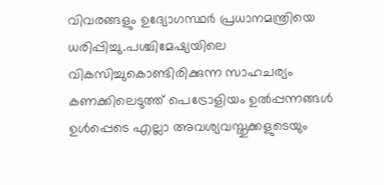വിവരങ്ങളും ഉദ്യോഗസ്ഥർ പ്രധാനമന്ത്രിയെ ധരിപ്പിച്ചു.പശ്ചിമേഷ്യയിലെ വികസിച്ചുകൊണ്ടിരിക്കുന്ന സാഹചര്യം കണക്കിലെടുത്ത് പെട്രോളിയം ഉൽപ്പന്നങ്ങൾ ഉൾപ്പെടെ എല്ലാ അവശ്യവസ്തുക്കളുടെയും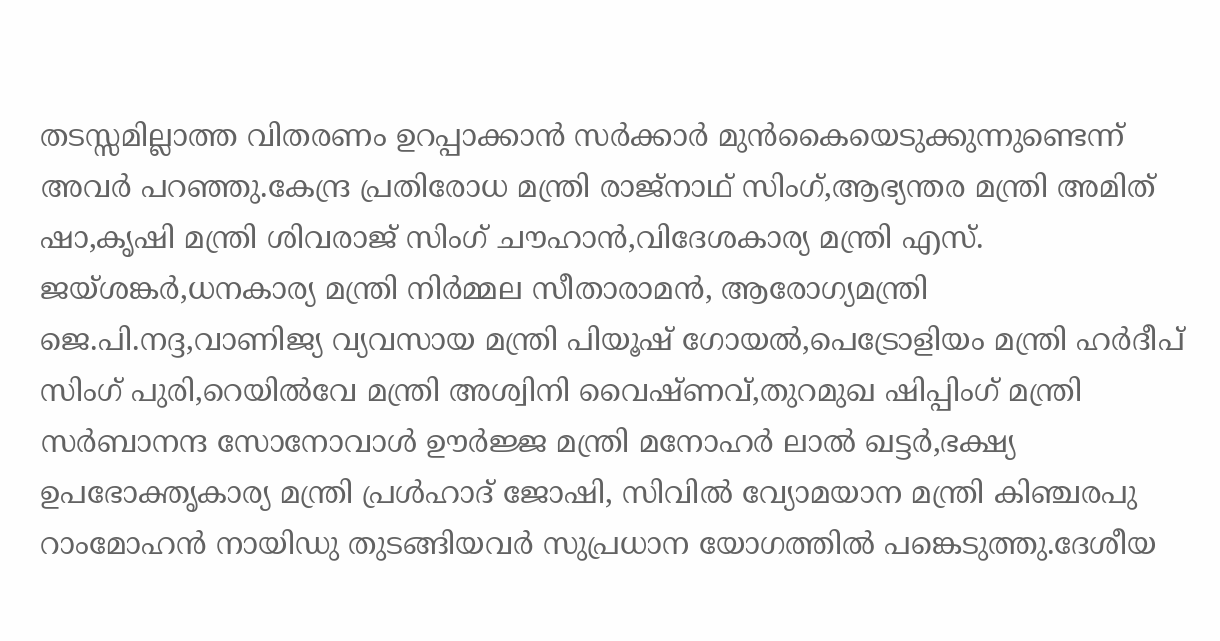തടസ്സമില്ലാത്ത വിതരണം ഉറപ്പാക്കാൻ സർക്കാർ മുൻകൈയെടുക്കുന്നുണ്ടെന്ന് അവർ പറഞ്ഞു.കേന്ദ്ര പ്രതിരോധ മന്ത്രി രാജ്നാഥ് സിംഗ്,ആഭ്യന്തര മന്ത്രി അമിത് ഷാ,കൃഷി മന്ത്രി ശിവരാജ് സിംഗ് ചൗഹാൻ,വിദേശകാര്യ മന്ത്രി എസ്. ജയ്ശങ്കർ,ധനകാര്യ മന്ത്രി നിർമ്മല സീതാരാമൻ, ആരോഗ്യമന്ത്രി ജെ.പി.നദ്ദ,വാണിജ്യ വ്യവസായ മന്ത്രി പിയൂഷ് ഗോയൽ,പെട്രോളിയം മന്ത്രി ഹർദീപ് സിംഗ് പുരി,റെയിൽവേ മന്ത്രി അശ്വിനി വൈഷ്ണവ്,തുറമുഖ ഷിപ്പിംഗ് മന്ത്രി സർബാനന്ദ സോനോവാൾ ഊർജ്ജ മന്ത്രി മനോഹർ ലാൽ ഖട്ടർ,ഭക്ഷ്യ ഉപഭോക്തൃകാര്യ മന്ത്രി പ്രൾഹാദ് ജോഷി, സിവിൽ വ്യോമയാന മന്ത്രി കിഞ്ചരപു റാംമോഹൻ നായിഡു തുടങ്ങിയവർ സുപ്രധാന യോഗത്തിൽ പങ്കെടുത്തു.ദേശീയ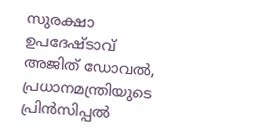സുരക്ഷാ ഉപദേഷ്ടാവ് അജിത് ഡോവൽ, പ്രധാനമന്ത്രിയുടെ പ്രിൻസിപ്പൽ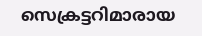സെക്രട്ടറിമാരായ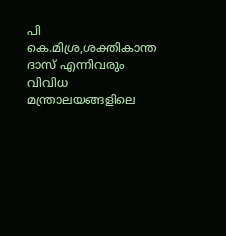പി കെ.മിശ്ര,ശക്തികാന്ത ദാസ് എന്നിവരും വിവിധ മന്ത്രാലയങ്ങളിലെ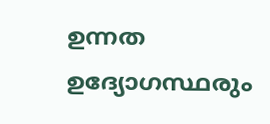ഉന്നത ഉദ്യോഗസ്ഥരും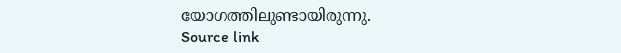യോഗത്തിലുണ്ടായിരുന്നു.
Source link